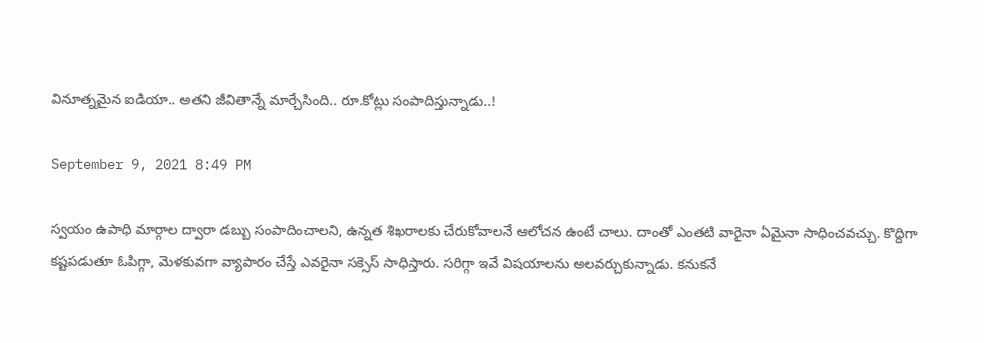వినూత్న‌మైన ఐడియా.. అత‌ని జీవితాన్నే మార్చేసింది.. రూ.కోట్లు సంపాదిస్తున్నాడు..!

September 9, 2021 8:49 PM

స్వ‌యం ఉపాధి మార్గాల ద్వారా డ‌బ్బు సంపాదించాల‌ని, ఉన్న‌త శిఖ‌రాల‌కు చేరుకోవాలనే ఆలోచన ఉంటే చాలు. దాంతో ఎంత‌టి వారైనా ఏమైనా సాధించ‌వచ్చు. కొద్దిగా క‌ష్ట‌ప‌డుతూ ఓపిగ్గా, మెళ‌కువ‌గా వ్యాపారం చేస్తే ఎవ‌రైనా స‌క్సెస్ సాధిస్తారు. స‌రిగ్గా ఇవే విష‌యాల‌ను అల‌వ‌ర్చుకున్నాడు. క‌నుక‌నే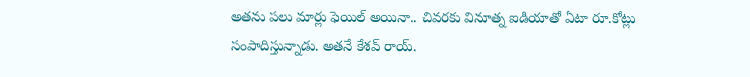అత‌ను పలు మార్లు ఫెయిల్ అయినా.. చివ‌ర‌కు వినూత్న ఐడియాతో ఏటా రూ.కోట్లు సంపాదిస్తున్నాడు. అతనే కేశ‌వ్ రాయ్.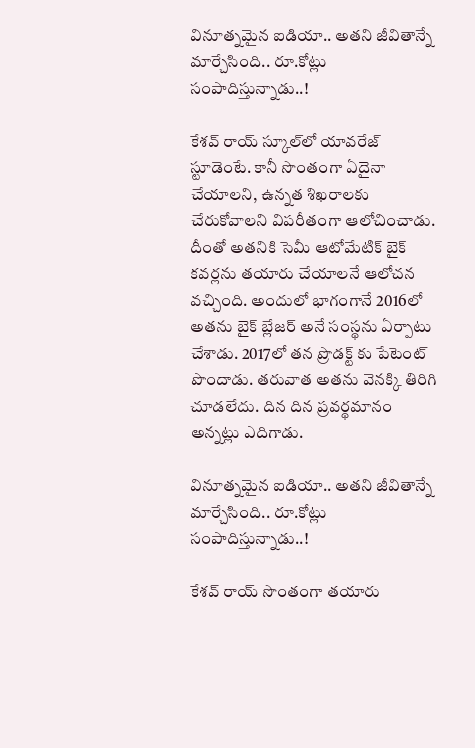వినూత్న‌మైన ఐడియా.. అత‌ని జీవితాన్నే మార్చేసింది.. రూ.కోట్లు సంపాదిస్తున్నాడు..!

కేశ‌వ్ రాయ్ స్కూల్‌లో యావ‌రేజ్ స్టూడెంటే. కానీ సొంతంగా ఏదైనా చేయాల‌ని, ఉన్న‌త శిఖ‌రాల‌కు చేరుకోవాల‌ని విపరీతంగా ఆలోచించాడు. దీంతో అత‌నికి సెమీ ఆటోమేటిక్ బైక్ క‌వ‌ర్ల‌ను త‌యారు చేయాల‌నే ఆలోచ‌న వ‌చ్చింది. అందులో భాగంగానే 2016లో అత‌ను బైక్ బ్లేజర్ అనే సంస్థ‌ను ఏర్పాటు చేశాడు. 2017లో త‌న ప్రొడ‌క్ట్ కు పేటెంట్ పొందాడు. త‌రువాత అత‌ను వెన‌క్కి తిరిగి చూడ‌లేదు. దిన దిన ప్ర‌వ‌ర్థ‌మానం అన్న‌ట్లు ఎదిగాడు.

వినూత్న‌మైన ఐడియా.. అత‌ని జీవితాన్నే మార్చేసింది.. రూ.కోట్లు సంపాదిస్తున్నాడు..!

కేశ‌వ్ రాయ్ సొంతంగా త‌యారు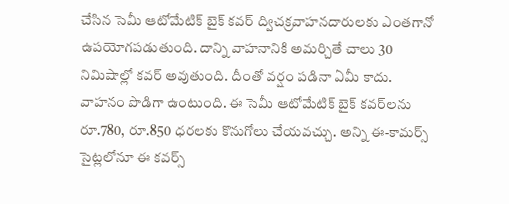చేసిన సెమీ ఆటోమేటిక్ బైక్ క‌వ‌ర్ ద్విచ‌క్ర‌వాహ‌న‌దారుల‌కు ఎంత‌గానో ఉప‌యోగ‌ప‌డుతుంది. దాన్ని వాహ‌నానికి అమ‌ర్చితే చాలు 30 నిమిషాల్లో క‌వ‌ర్ అవుతుంది. దీంతో వ‌ర్షం ప‌డినా ఏమీ కాదు. వాహ‌నం పొడిగా ఉంటుంది. ఈ సెమీ ఆటోమేటిక్ బైక్ క‌వ‌ర్‌ల‌ను రూ.780, రూ.850 ధ‌ర‌ల‌కు కొనుగోలు చేయ‌వ‌చ్చు. అన్ని ఈ-కామ‌ర్స్ సైట్ల‌లోనూ ఈ క‌వ‌ర్స్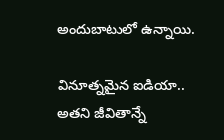అందుబాటులో ఉన్నాయి.

వినూత్న‌మైన ఐడియా.. అత‌ని జీవితాన్నే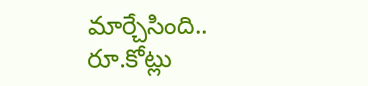మార్చేసింది.. రూ.కోట్లు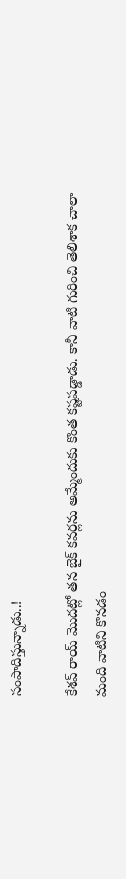సంపాదిస్తున్నాడు..!

కేశ‌వ్ రాయ్ మొద‌ట్లో త‌న బైక్ క‌వ‌ర్ల‌ను అమ్మేందుకు కొంత క‌ష్ట‌ప‌డ్డాడు. కానీ వాటి గురించి తెలిశాక చాలా మంది వాటిని కొన‌డం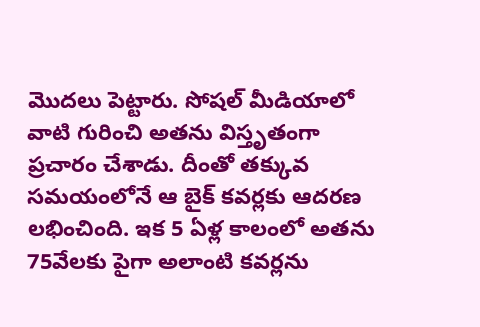మొద‌లు పెట్టారు. సోష‌ల్ మీడియాలో వాటి గురించి అత‌ను విస్తృతంగా ప్ర‌చారం చేశాడు. దీంతో త‌క్కువ స‌మ‌యంలోనే ఆ బైక్ క‌వ‌ర్ల‌కు ఆద‌ర‌ణ ల‌భించింది. ఇక 5 ఏళ్ల కాలంలో అత‌ను 75వేల‌కు పైగా అలాంటి క‌వ‌ర్ల‌ను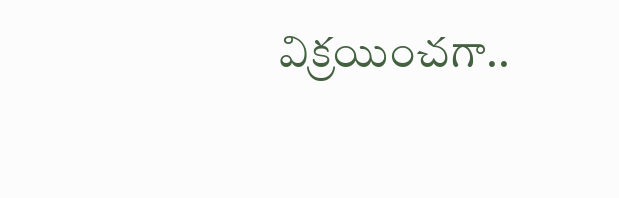విక్ర‌యించ‌గా..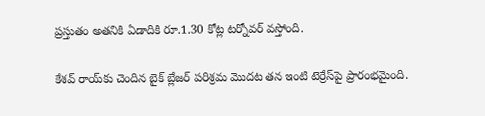ప్ర‌స్తుతం అత‌నికి ఏడాదికి రూ.1.30 కోట్ల ట‌ర్నోవ‌ర్ వ‌స్తోంది.

కేశ‌వ్ రాయ్‌కు చెందిన బైక్ బ్లేజ‌ర్ పరిశ్ర‌మ మొద‌ట త‌న ఇంటి టెర్రేస్‌పై ప్రారంభ‌మైంది.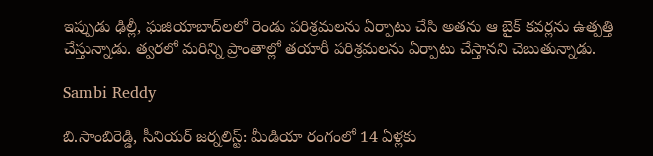ఇప్పుడు ఢిల్లీ, ఘ‌జియాబాద్‌ల‌లో రెండు ప‌రిశ్ర‌మ‌ల‌ను ఏర్పాటు చేసి అత‌ను ఆ బైక్ క‌వ‌ర్ల‌ను ఉత్ప‌త్తి చేస్తున్నాడు. త్వ‌ర‌లో మ‌రిన్ని ప్రాంతాల్లో త‌యారీ ప‌రిశ్ర‌మ‌ల‌ను ఏర్పాటు చేస్తాన‌ని చెబుతున్నాడు.

Sambi Reddy

బి.సాంబిరెడ్డి, సీనియర్ జర్నలిస్ట్: మీడియా రంగంలో 14 ఏళ్లకు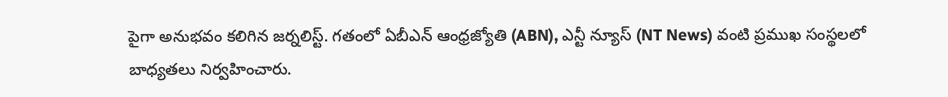పైగా అనుభవం కలిగిన జర్నలిస్ట్. గతంలో ఏబీఎన్ ఆంధ్ర‌జ్యోతి (ABN), ఎన్టీ న్యూస్ (NT News) వంటి ప్రముఖ సంస్థలలో బాధ్యతలు నిర్వహించారు.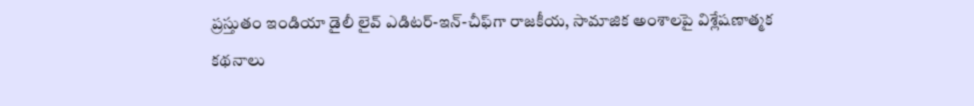ప్రస్తుతం ఇండియా డైలీ లైవ్ ఎడిటర్-ఇన్-చీఫ్‌గా రాజకీయ, సామాజిక అంశాలపై విశ్లేషణాత్మక కథనాలు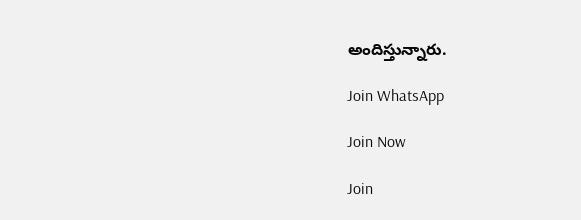అందిస్తున్నారు.

Join WhatsApp

Join Now

Join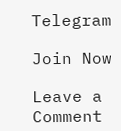Telegram

Join Now

Leave a Comment